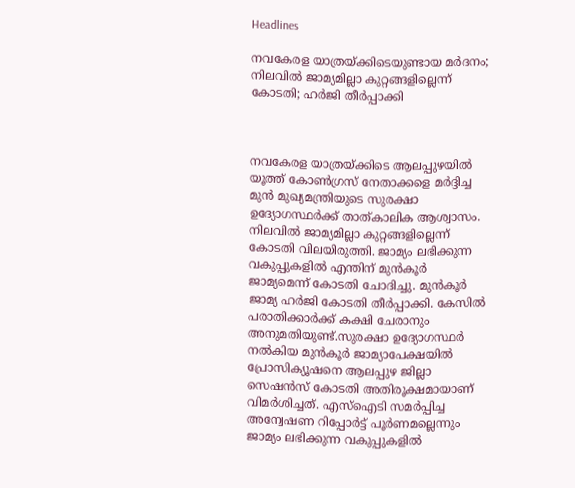Headlines

നവകേരള യാത്രയ്ക്കിടെയുണ്ടായ മര്‍ദനം; നിലവില്‍ ജാമ്യമില്ലാ കുറ്റങ്ങളില്ലെന്ന് കോടതി; ഹര്‍ജി തീര്‍പ്പാക്കി



നവകേരള യാത്രയ്ക്കിടെ ആലപ്പുഴയില്‍ യൂത്ത് കോണ്‍ഗ്രസ് നേതാക്കളെ മര്‍ദ്ദിച്ച മുന്‍ മുഖ്യമന്ത്രിയുടെ സുരക്ഷാ ഉദ്യോഗസ്ഥര്‍ക്ക് താത്കാലിക ആശ്വാസം. നിലവില്‍ ജാമ്യമില്ലാ കുറ്റങ്ങളില്ലെന്ന് കോടതി വിലയിരുത്തി. ജാമ്യം ലഭിക്കുന്ന വകുപ്പുകളില്‍ എന്തിന് മുന്‍കൂര്‍ ജാമ്യമെന്ന് കോടതി ചോദിച്ചു. മുന്‍കൂര്‍ ജാമ്യ ഹര്‍ജി കോടതി തീര്‍പ്പാക്കി. കേസില്‍ പരാതിക്കാര്‍ക്ക് കക്ഷി ചേരാനും അനുമതിയുണ്ട്.സുരക്ഷാ ഉദ്യോഗസ്ഥര്‍ നല്‍കിയ മുന്‍കൂര്‍ ജാമ്യാപേക്ഷയില്‍ പ്രോസിക്യൂഷനെ ആലപ്പുഴ ജില്ലാ സെഷന്‍സ് കോടതി അതിരൂക്ഷമായാണ് വിമര്‍ശിച്ചത്. എസ്‌ഐടി സമര്‍പ്പിച്ച അന്വേഷണ റിപ്പോര്‍ട്ട് പൂര്‍ണമല്ലെന്നും ജാമ്യം ലഭിക്കുന്ന വകുപ്പുകളില്‍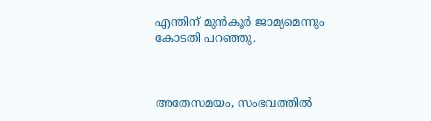എന്തിന് മുന്‍കൂര്‍ ജാമ്യമെന്നും കോടതി പറഞ്ഞു.



അതേസമയം, സംഭവത്തില്‍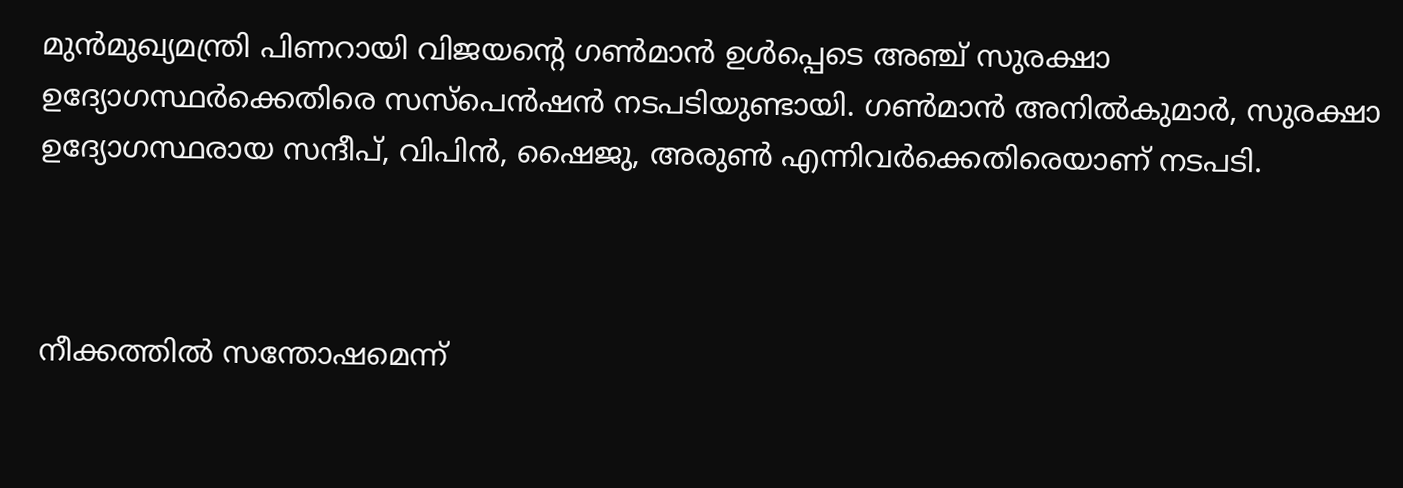മുന്‍മുഖ്യമന്ത്രി പിണറായി വിജയന്റെ ഗണ്‍മാന്‍ ഉള്‍പ്പെടെ അഞ്ച് സുരക്ഷാ ഉദ്യോഗസ്ഥര്‍ക്കെതിരെ സസ്‌പെന്‍ഷന്‍ നടപടിയുണ്ടായി. ഗണ്‍മാന്‍ അനില്‍കുമാര്‍, സുരക്ഷാ ഉദ്യോഗസ്ഥരായ സന്ദീപ്, വിപിന്‍, ഷൈജു, അരുണ്‍ എന്നിവര്‍ക്കെതിരെയാണ് നടപടി.



നീക്കത്തില്‍ സന്തോഷമെന്ന്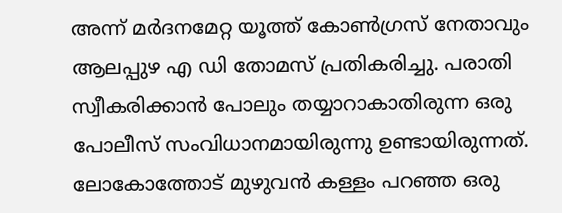അന്ന് മര്‍ദനമേറ്റ യൂത്ത് കോണ്‍ഗ്രസ് നേതാവും ആലപ്പുഴ എ ഡി തോമസ് പ്രതികരിച്ചു. പരാതി സ്വീകരിക്കാന്‍ പോലും തയ്യാറാകാതിരുന്ന ഒരു പോലീസ് സംവിധാനമായിരുന്നു ഉണ്ടായിരുന്നത്. ലോകോത്തോട് മുഴുവന്‍ കള്ളം പറഞ്ഞ ഒരു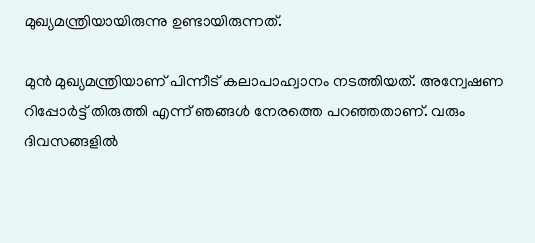മുഖ്യമന്ത്രിയായിരുന്നു ഉണ്ടായിരുന്നത്.

മുന്‍ മുഖ്യമന്ത്രിയാണ് പിന്നീട് കലാപാഹ്വാനം നടത്തിയത്. അന്വേഷണ റിപ്പോര്‍ട്ട് തിരുത്തി എന്ന് ഞങ്ങള്‍ നേരത്തെ പറഞ്ഞതാണ്. വരും ദിവസങ്ങളില്‍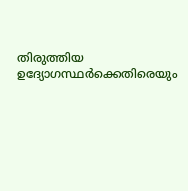തിരുത്തിയ ഉദ്യോഗസ്ഥര്‍ക്കെതിരെയും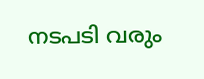നടപടി വരും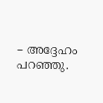– അദ്ദേഹം പറഞ്ഞു.